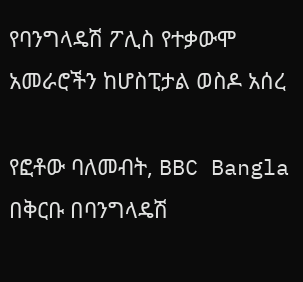የባንግላዴሽ ፖሊስ የተቃውሞ አመራሮችን ከሆስፒታል ወስዶ አሰረ

የፎቶው ባለመብት, BBC Bangla
በቅርቡ በባንግላዴሽ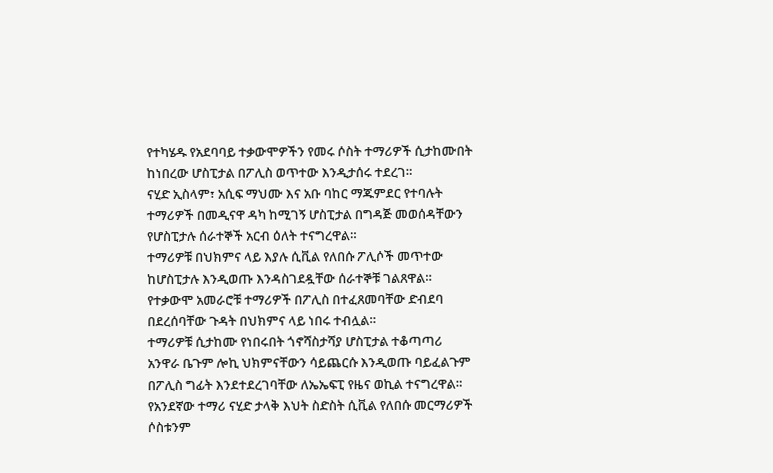የተካሄዱ የአደባባይ ተቃውሞዎችን የመሩ ሶስት ተማሪዎች ሲታከሙበት ከነበረው ሆስፒታል በፖሊስ ወጥተው እንዲታሰሩ ተደረገ።
ናሂድ ኢስላም፣ አሲፍ ማህሙ እና አቡ ባከር ማጁምደር የተባሉት ተማሪዎች በመዲናዋ ዳካ ከሚገኝ ሆስፒታል በግዳጅ መወሰዳቸውን የሆስፒታሉ ሰራተኞች አርብ ዕለት ተናግረዋል።
ተማሪዎቹ በህክምና ላይ እያሉ ሲቪል የለበሱ ፖሊሶች መጥተው ከሆስፒታሉ እንዲወጡ እንዳስገደዷቸው ሰራተኞቹ ገልጸዋል።
የተቃውሞ አመራሮቹ ተማሪዎች በፖሊስ በተፈጸመባቸው ድብደባ በደረሰባቸው ጉዳት በህክምና ላይ ነበሩ ተብሏል።
ተማሪዎቹ ሲታከሙ የነበሩበት ጎኖሻስታሻያ ሆስፒታል ተቆጣጣሪ አንዋራ ቤጉም ሎኪ ህክምናቸውን ሳይጨርሱ እንዲወጡ ባይፈልጉም በፖሊስ ግፊት እንደተደረገባቸው ለኤኤፍፒ የዜና ወኪል ተናግረዋል።
የአንደኛው ተማሪ ናሂድ ታላቅ እህት ስድስት ሲቪል የለበሱ መርማሪዎች ሶስቱንም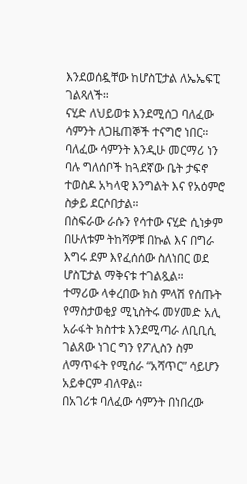እንደወሰዷቸው ከሆስፒታል ለኤኤፍፒ ገልጻለች።
ናሂድ ለህይወቱ እንደሚሰጋ ባለፈው ሳምንት ለጋዜጠኞች ተናግሮ ነበር።
ባለፈው ሳምንት እንዲሁ መርማሪ ነን ባሉ ግለሰቦች ከጓደኛው ቤት ታፍኖ ተወስዶ አካላዊ እንግልት እና የአዕምሮ ስቃይ ደርሶበታል።
በስፍራው ራሱን የሳተው ናሂድ ሲነቃም በሁለቱም ትከሻዎቹ በኩል እና በግራ እግሩ ደም እየፈሰሰው ስለነበር ወደ ሆስፒታል ማቅናቱ ተገልጿል።
ተማሪው ላቀረበው ክስ ምላሽ የሰጡት የማስታወቂያ ሚኒስትሩ መሃመድ አሊ አራፋት ክስተቱ እንደሚጣራ ለቢቢሲ ገልጸው ነገር ግን የፖሊስን ስም ለማጥፋት የሚሰራ “አሻጥር” ሳይሆን አይቀርም ብለዋል።
በአገሪቱ ባለፈው ሳምንት በነበረው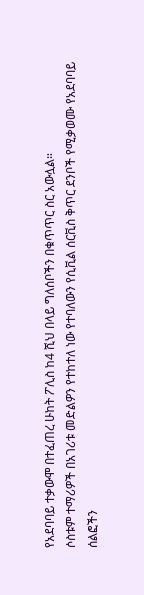የአደባባይ ተቃውሞ በተፈጠረ ሁከት ፖሊስ ከ4 ሺህ በላይ ግለሰቦችን በቁጥጥር ስር አውሏል።
ሶስቱም ተማሪዎች በአገሪቱ መድልዎን የተከተለ ነው የተባለውን የሲቪል ሰርቪስ ቅጥር ደንቦች የሚቃወሙ የአደባባይ ሰልፎችን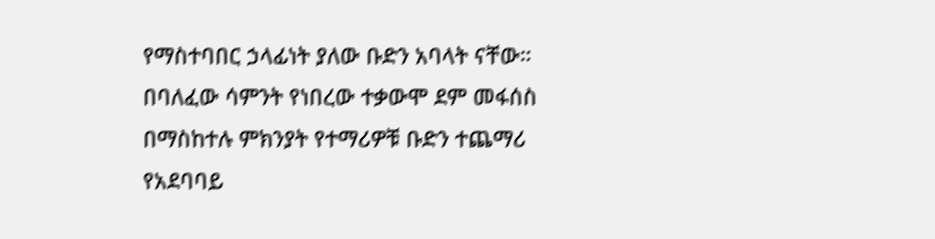የማስተባበር ኃላፊነት ያለው ቡድን አባላት ናቸው።
በባለፈው ሳምንት የነበረው ተቃውሞ ደም መፋሰስ በማስከተሉ ምክንያት የተማሪዎቹ ቡድን ተጨማሪ የአደባባይ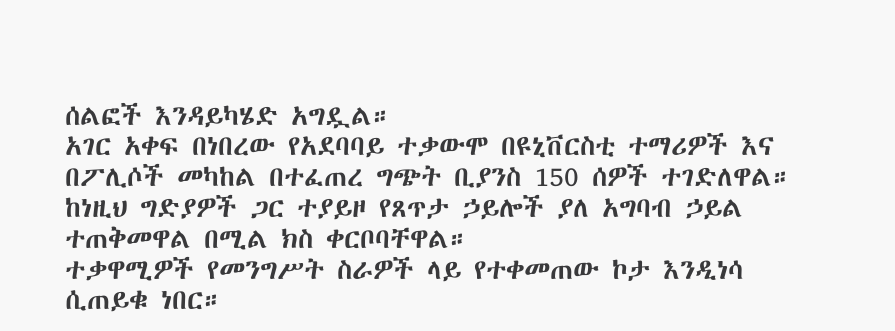ሰልፎች እንዳይካሄድ አግዷል።
አገር አቀፍ በነበረው የአደባባይ ተቃውሞ በዩኒቨርስቲ ተማሪዎች እና በፖሊሶች መካከል በተፈጠረ ግጭት ቢያንስ 150 ሰዎች ተገድለዋል።
ከነዚህ ግድያዎች ጋር ተያይዞ የጸጥታ ኃይሎች ያለ አግባብ ኃይል ተጠቅመዋል በሚል ክስ ቀርቦባቸዋል።
ተቃዋሚዎች የመንግሥት ስራዎች ላይ የተቀመጠው ኮታ እንዲነሳ ሲጠይቁ ነበር።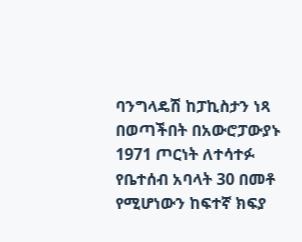ባንግላዴሽ ከፓኪስታን ነጻ በወጣችበት በአውሮፓውያኑ 1971 ጦርነት ለተሳተፉ የቤተሰብ አባላት 30 በመቶ የሚሆነውን ከፍተኛ ክፍያ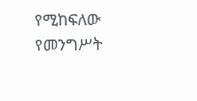የሚከፍለው የመንግሥት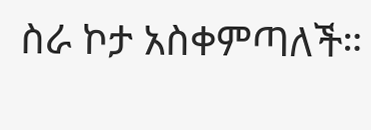ስራ ኮታ አስቀምጣለች።